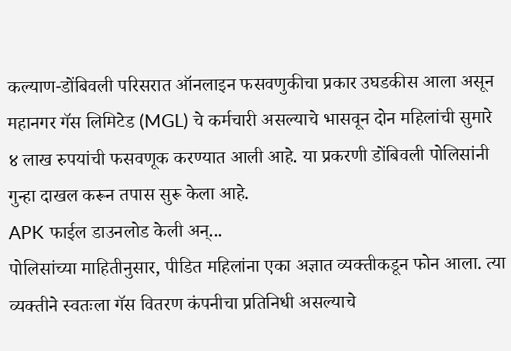कल्याण-डोंबिवली परिसरात ऑनलाइन फसवणुकीचा प्रकार उघडकीस आला असून महानगर गॅस लिमिटेड (MGL) चे कर्मचारी असल्याचे भासवून दोन महिलांची सुमारे ४ लाख रुपयांची फसवणूक करण्यात आली आहे. या प्रकरणी डोंबिवली पोलिसांनी गुन्हा दाखल करून तपास सुरू केला आहे.
APK फाईल डाउनलोड केली अन्...
पोलिसांच्या माहितीनुसार, पीडित महिलांना एका अज्ञात व्यक्तीकडून फोन आला. त्या व्यक्तीने स्वतःला गॅस वितरण कंपनीचा प्रतिनिधी असल्याचे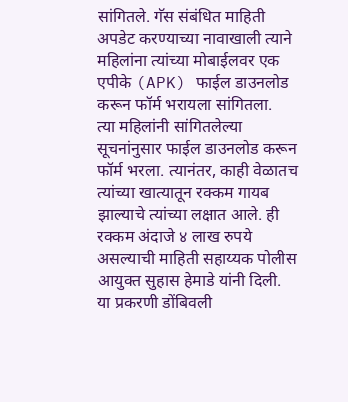सांगितले. गॅस संबंधित माहिती अपडेट करण्याच्या नावाखाली त्याने महिलांना त्यांच्या मोबाईलवर एक एपीके (APK) फाईल डाउनलोड करून फॉर्म भरायला सांगितला.
त्या महिलांनी सांगितलेल्या सूचनांनुसार फाईल डाउनलोड करून फॉर्म भरला. त्यानंतर, काही वेळातच त्यांच्या खात्यातून रक्कम गायब झाल्याचे त्यांच्या लक्षात आले. ही रक्कम अंदाजे ४ लाख रुपये असल्याची माहिती सहाय्यक पोलीस आयुक्त सुहास हेमाडे यांनी दिली.
या प्रकरणी डोंबिवली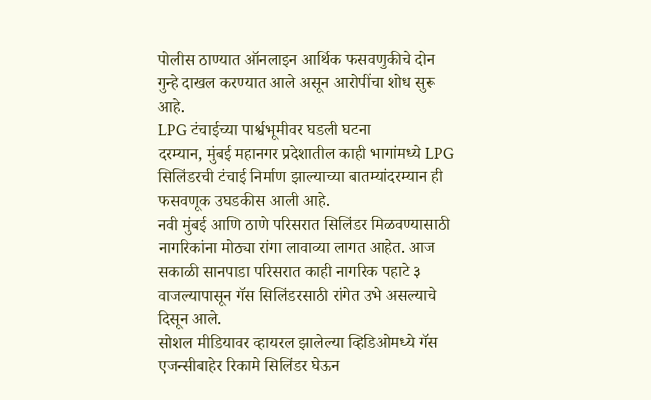पोलीस ठाण्यात ऑनलाइन आर्थिक फसवणुकीचे दोन गुन्हे दाखल करण्यात आले असून आरोपींचा शोध सुरू आहे.
LPG टंचाईच्या पार्श्वभूमीवर घडली घटना
दरम्यान, मुंबई महानगर प्रदेशातील काही भागांमध्ये LPG सिलिंडरची टंचाई निर्माण झाल्याच्या बातम्यांदरम्यान ही फसवणूक उघडकीस आली आहे.
नवी मुंबई आणि ठाणे परिसरात सिलिंडर मिळवण्यासाठी नागरिकांना मोठ्या रांगा लावाव्या लागत आहेत. आज सकाळी सानपाडा परिसरात काही नागरिक पहाटे ३ वाजल्यापासून गॅस सिलिंडरसाठी रांगेत उभे असल्याचे दिसून आले.
सोशल मीडियावर व्हायरल झालेल्या व्हिडिओमध्ये गॅस एजन्सीबाहेर रिकामे सिलिंडर घेऊन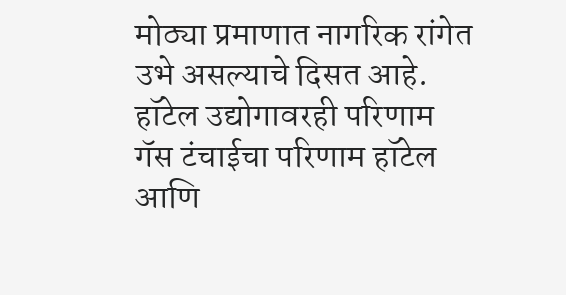मोठ्या प्रमाणात नागरिक रांगेत उभे असल्याचे दिसत आहे.
हॉटेल उद्योगावरही परिणाम
गॅस टंचाईचा परिणाम हॉटेल आणि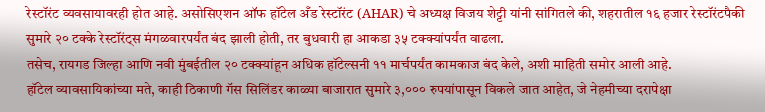रेस्टॉरंट व्यवसायावरही होत आहे. असोसिएशन ऑफ हॉटेल अँड रेस्टॉरंट (AHAR) चे अध्यक्ष विजय शेट्टी यांनी सांगितले की, शहरातील १६ हजार रेस्टॉरंटपैकी सुमारे २० टक्के रेस्टॉरंट्स मंगळवारपर्यंत बंद झाली होती, तर बुधवारी हा आकडा ३५ टक्क्यांपर्यंत वाढला.
तसेच, रायगड जिल्हा आणि नवी मुंबईतील २० टक्क्यांहून अधिक हॉटेल्सनी ११ मार्चपर्यंत कामकाज बंद केले, अशी माहिती समोर आली आहे.
हॉटेल व्यावसायिकांच्या मते, काही ठिकाणी गॅस सिलिंडर काळ्या बाजारात सुमारे ३,००० रुपयांपासून विकले जात आहेत, जे नेहमीच्या दरापेक्षा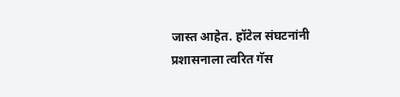जास्त आहेत. हॉटेल संघटनांनी प्रशासनाला त्वरित गॅस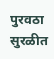पुरवठा सुरळीत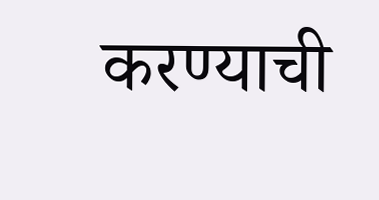करण्याची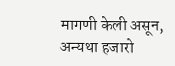मागणी केली असून, अन्यथा हजारो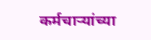कर्मचाऱ्यांच्या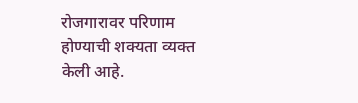रोजगारावर परिणाम होण्याची शक्यता व्यक्त केली आहे.